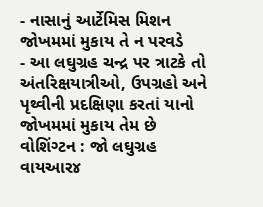- નાસાનું આર્ટેમિસ મિશન જોખમમાં મુકાય તે ન પરવડે
- આ લઘુગ્રહ ચન્દ્ર પર ત્રાટકે તો અંતરિક્ષયાત્રીઓ, ઉપગ્રહો અને પૃથ્વીની પ્રદક્ષિણા કરતાં યાનો જોખમમાં મુકાય તેમ છે
વોશિંગ્ટન : જો લઘુગ્રહ વાયઆર૪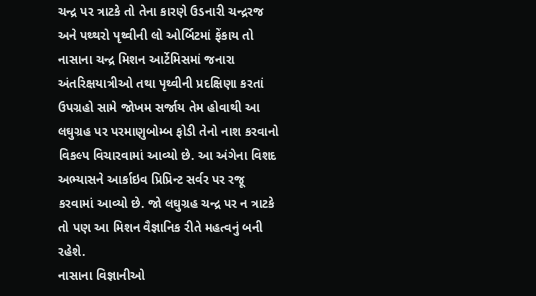ચન્દ્ર પર ત્રાટકે તો તેના કારણે ઉડનારી ચન્દ્રરજ અને પથ્થરો પૃથ્વીની લો ઓર્બિટમાં ફેંકાય તો નાસાના ચન્દ્ર મિશન આર્ટેમિસમાં જનારા અંતરિક્ષયાત્રીઓ તથા પૃથ્વીની પ્રદક્ષિણા કરતાં ઉપગ્રહો સામે જોખમ સર્જાય તેમ હોવાથી આ લઘુગ્રહ પર પરમાણુબોમ્બ ફોડી તેનો નાશ કરવાનો વિકલ્પ વિચારવામાં આવ્યો છે. આ અંગેના વિશદ અભ્યાસને આર્કાઇવ પ્રિપ્રિન્ટ સર્વર પર રજૂ કરવામાં આવ્યો છે. જો લઘુગ્રહ ચન્દ્ર પર ન ત્રાટકે તો પણ આ મિશન વૈજ્ઞાનિક રીતે મહત્વનું બની રહેશે.
નાસાના વિજ્ઞાનીઓ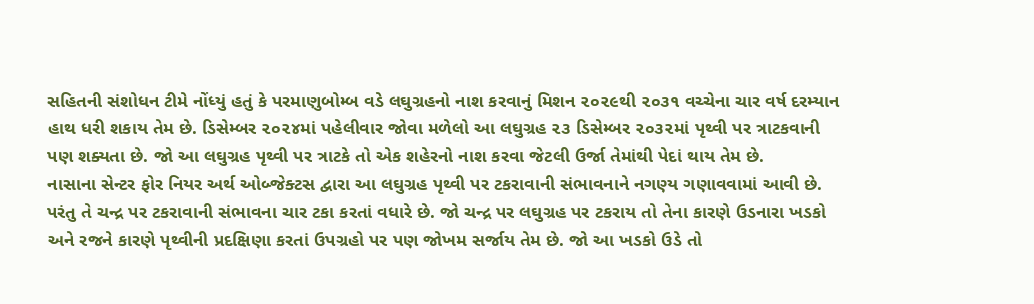સહિતની સંશોધન ટીમે નોંધ્યું હતું કે પરમાણુબોમ્બ વડે લઘુગ્રહનો નાશ કરવાનું મિશન ૨૦૨૯થી ૨૦૩૧ વચ્ચેના ચાર વર્ષ દરમ્યાન હાથ ધરી શકાય તેમ છે. ડિસેમ્બર ૨૦૨૪માં પહેલીવાર જોવા મળેલો આ લઘુગ્રહ ૨૩ ડિસેમ્બર ૨૦૩૨માં પૃથ્વી પર ત્રાટકવાની પણ શક્યતા છે. જો આ લઘુગ્રહ પૃથ્વી પર ત્રાટકે તો એક શહેરનો નાશ કરવા જેટલી ઉર્જા તેમાંથી પેદાં થાય તેમ છે.
નાસાના સેન્ટર ફોર નિયર અર્થ ઓબ્જેક્ટસ દ્વારા આ લઘુગ્રહ પૃથ્વી પર ટકરાવાની સંભાવનાને નગણ્ય ગણાવવામાં આવી છે. પરંતુ તે ચન્દ્ર પર ટકરાવાની સંભાવના ચાર ટકા કરતાં વધારે છે. જો ચન્દ્ર પર લઘુગ્રહ પર ટકરાય તો તેના કારણે ઉડનારા ખડકો અને રજને કારણે પૃથ્વીની પ્રદક્ષિણા કરતાં ઉપગ્રહો પર પણ જોખમ સર્જાય તેમ છે. જો આ ખડકો ઉડે તો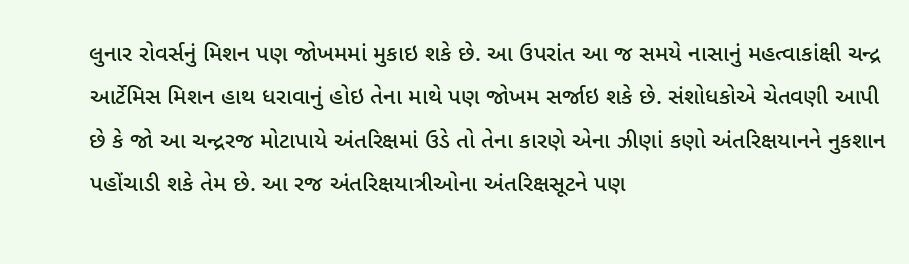લુનાર રોવર્સનું મિશન પણ જોખમમાં મુકાઇ શકે છે. આ ઉપરાંત આ જ સમયે નાસાનું મહત્વાકાંક્ષી ચન્દ્ર આર્ટેમિસ મિશન હાથ ધરાવાનું હોઇ તેના માથે પણ જોખમ સર્જાઇ શકે છે. સંશોધકોએ ચેતવણી આપી છે કે જો આ ચન્દ્રરજ મોટાપાયે અંતરિક્ષમાં ઉડે તો તેના કારણે એના ઝીણાં કણો અંતરિક્ષયાનને નુકશાન પહોંચાડી શકે તેમ છે. આ રજ અંતરિક્ષયાત્રીઓના અંતરિક્ષસૂટને પણ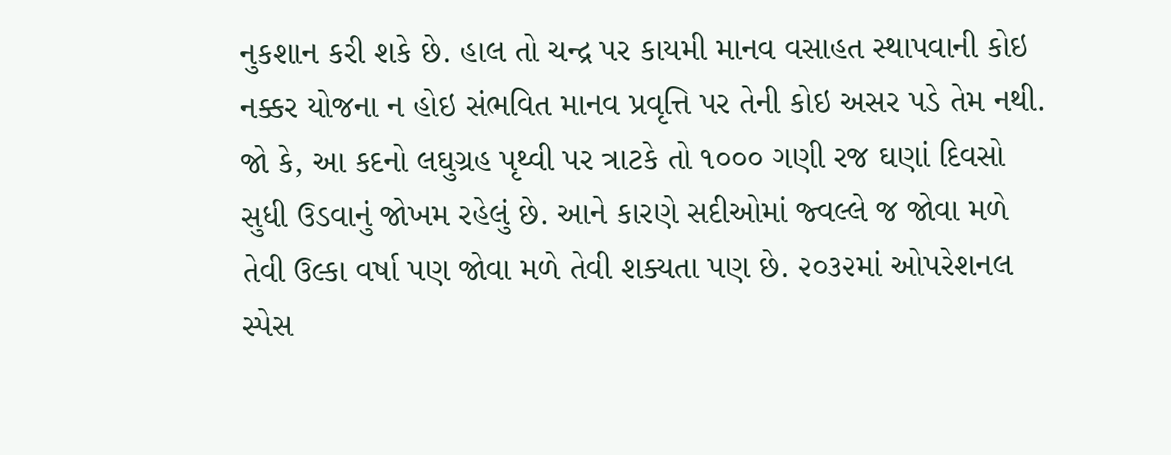નુકશાન કરી શકે છે. હાલ તો ચન્દ્ર પર કાયમી માનવ વસાહત સ્થાપવાની કોઇ નક્કર યોજના ન હોઇ સંભવિત માનવ પ્રવૃત્તિ પર તેની કોઇ અસર પડે તેમ નથી.
જો કે, આ કદનો લઘુગ્રહ પૃથ્વી પર ત્રાટકે તો ૧૦૦૦ ગણી રજ ઘણાં દિવસો સુધી ઉડવાનું જોખમ રહેલું છે. આને કારણે સદીઓમાં જ્વલ્લે જ જોવા મળે તેવી ઉલ્કા વર્ષા પણ જોવા મળે તેવી શક્યતા પણ છે. ૨૦૩૨માં ઓપરેશનલ સ્પેસ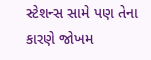સ્ટેશન્સ સામે પણ તેના કારણે જોખમ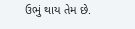ઉભું થાય તેમ છે.